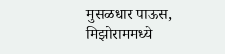मुसळधार पाऊस, मिझोराममध्ये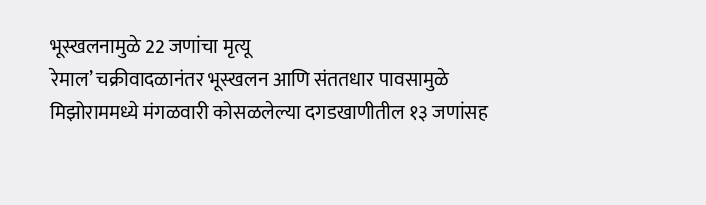भूस्खलनामुळे 22 जणांचा मृत्यू
रेमाल’ चक्रीवादळानंतर भूस्खलन आणि संततधार पावसामुळे मिझोराममध्ये मंगळवारी कोसळलेल्या दगडखाणीतील १३ जणांसह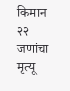किमान २२ जणांचा मृत्यू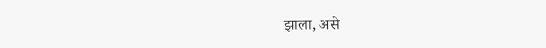झाला, असे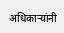अधिकाऱ्यांनी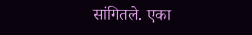सांगितले. एका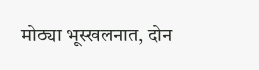मोठ्या भूस्खलनात, दोन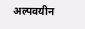अल्पवयीन